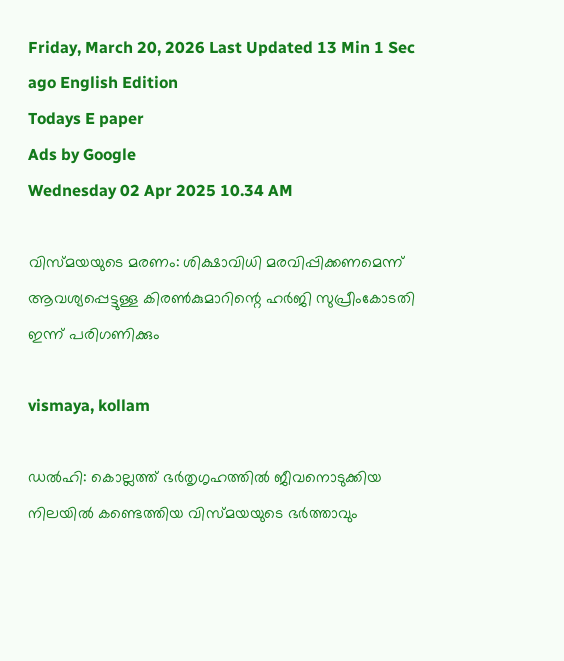Friday, March 20, 2026 Last Updated 13 Min 1 Sec ago English Edition
Todays E paper
Ads by Google
Wednesday 02 Apr 2025 10.34 AM

വിസ്മയയുടെ മരണം: ശിക്ഷാവിധി മരവിപ്പിക്കണമെന്ന് ആവശ്യപ്പെട്ടുള്ള കിരൺകുമാറിന്റെ ഹർജി സുപ്രീംകോടതി ഇന്ന് പരിഗണിക്കും

vismaya, kollam

ഡൽഹി: കൊല്ലത്ത് ഭർതൃഗൃഹത്തിൽ ജീവനൊടുക്കിയ നിലയിൽ കണ്ടെത്തിയ വിസ്മയയുടെ ഭർത്താവും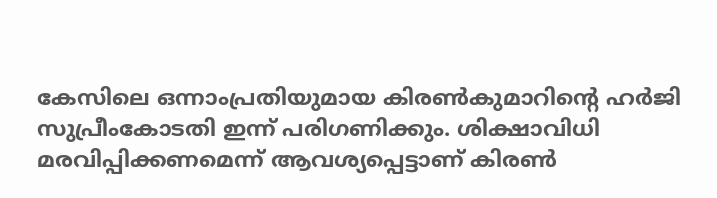കേസിലെ ഒന്നാംപ്രതിയുമായ കിരൺകുമാറിന്റെ ഹർജി സുപ്രീംകോടതി ഇന്ന് പരിഗണിക്കും. ശിക്ഷാവിധി മരവിപ്പിക്കണമെന്ന് ആവശ്യപ്പെട്ടാണ് കിരണ്‍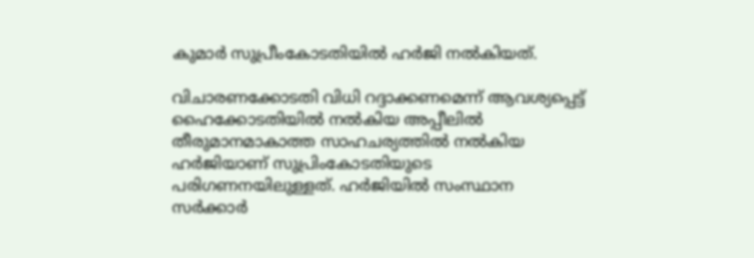കുമാര്‍ സുപ്രീംകോടതിയിൽ ഹര്‍ജി നൽകിയത്.

വിചാരണക്കോടതി വിധി റദ്ദാക്കണമെന്ന് ആവശ്യപ്പെട്ട് ഹൈക്കോടതിയില്‍ നല്‍കിയ അപ്പീലില്‍ തീരുമാനമാകാത്ത സാഹചര്യത്തില്‍ നല്‍കിയ ഹര്‍ജിയാണ് സുപ്രിംകോടതിയുടെ പരിഗണനയിലുള്ളത്. ഹര്‍ജിയില്‍ സംസ്ഥാന സര്‍ക്കാര്‍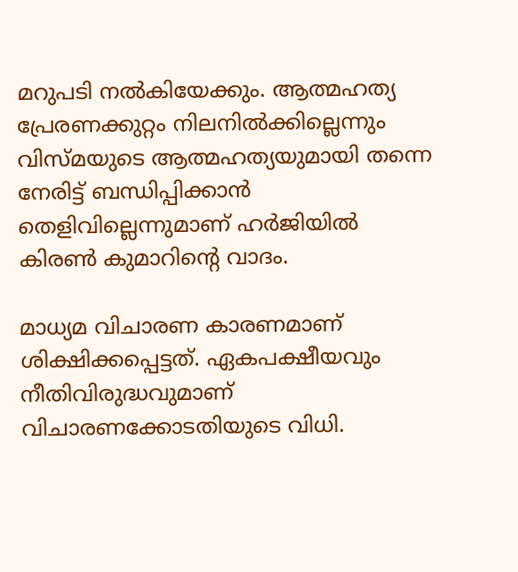മറുപടി നല്‍കിയേക്കും. ആത്മഹത്യ പ്രേരണക്കുറ്റം നിലനില്‍ക്കില്ലെന്നും വിസ്മയുടെ ആത്മഹത്യയുമായി തന്നെ നേരിട്ട് ബന്ധിപ്പിക്കാന്‍ തെളിവില്ലെന്നുമാണ് ഹര്‍ജിയില്‍ കിരണ്‍ കുമാറിന്റെ വാദം.

മാധ്യമ വിചാരണ കാരണമാണ് ശിക്ഷിക്കപ്പെട്ടത്. ഏകപക്ഷീയവും നീതിവിരുദ്ധവുമാണ് വിചാരണക്കോടതിയുടെ വിധി.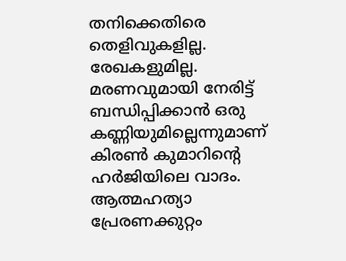തനിക്കെതിരെ തെളിവുകളില്ല. രേഖകളുമില്ല. മരണവുമായി നേരിട്ട് ബന്ധിപ്പിക്കാന്‍ ഒരു കണ്ണിയുമില്ലെന്നുമാണ് കിരണ്‍ കുമാറിന്റെ ഹര്‍ജിയിലെ വാദം. ആത്മഹത്യാ പ്രേരണക്കുറ്റം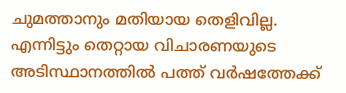ചുമത്താനും മതിയായ തെളിവില്ല. എന്നിട്ടും തെറ്റായ വിചാരണയുടെ അടിസ്ഥാനത്തില്‍ പത്ത് വര്‍ഷത്തേക്ക്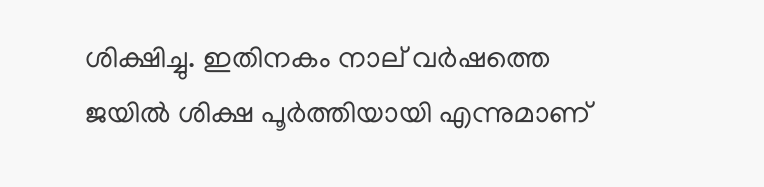ശിക്ഷിച്ചു. ഇതിനകം നാല് വര്‍ഷത്തെ ജയില്‍ ശിക്ഷ പൂര്‍ത്തിയായി എന്നുമാണ്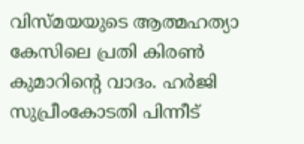വിസ്മയയുടെ ആത്മഹത്യാ കേസിലെ പ്രതി കിരണ്‍ കുമാറിന്റെ വാദം. ഹര്‍ജി സുപ്രീംകോടതി പിന്നീട്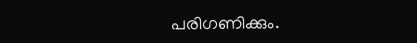പരിഗണിക്കും.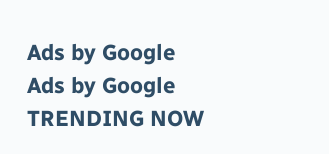Ads by Google
Ads by Google
TRENDING NOW